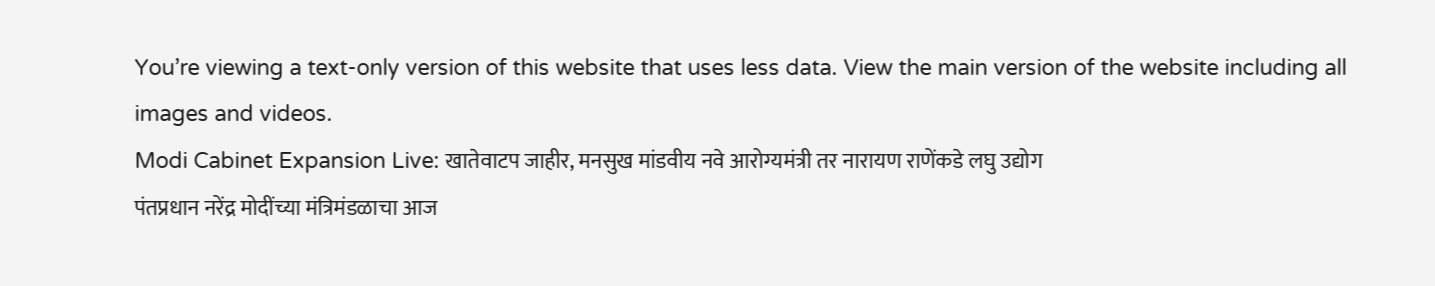You’re viewing a text-only version of this website that uses less data. View the main version of the website including all images and videos.
Modi Cabinet Expansion Live: खातेवाटप जाहीर, मनसुख मांडवीय नवे आरोग्यमंत्री तर नारायण राणेंकडे लघु उद्योग
पंतप्रधान नरेंद्र मोदींच्या मंत्रिमंडळाचा आज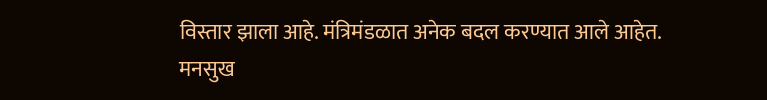विस्तार झाला आहे. मंत्रिमंडळात अनेक बदल करण्यात आले आहेत.
मनसुख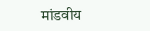मांडवीय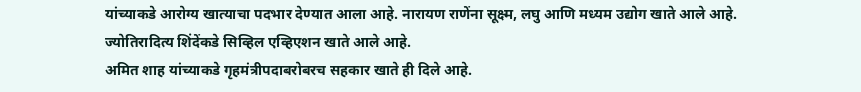यांच्याकडे आरोग्य खात्याचा पदभार देण्यात आला आहे. नारायण राणेंना सूक्ष्म, लघु आणि मध्यम उद्योग खाते आले आहे. ज्योतिरादित्य शिंदेंकडे सिव्हिल एव्हिएशन खाते आले आहे.
अमित शाह यांच्याकडे गृहमंत्रीपदाबरोबरच सहकार खाते ही दिले आहे.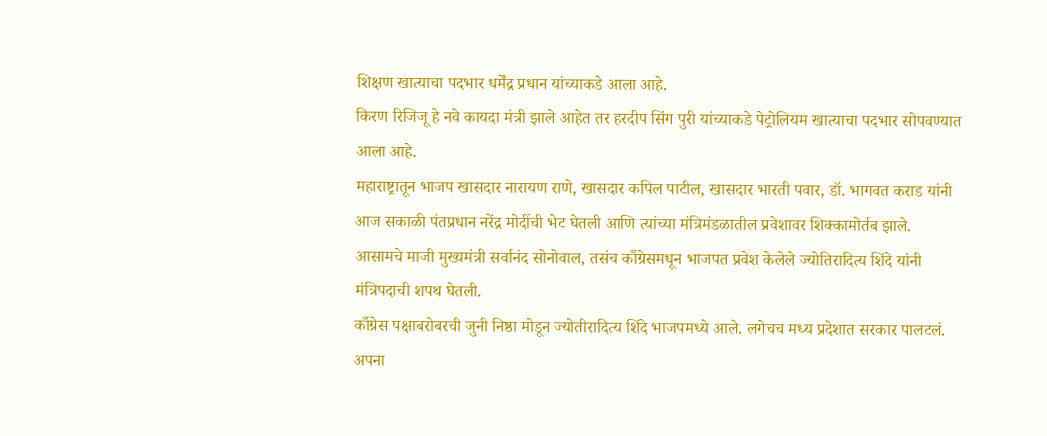शिक्षण खात्याचा पदभार धर्मेंद्र प्रधान यांच्याकडे आला आहे.
किरण रिजिजू हे नवे कायदा मंत्री झाले आहेत तर हरदीप सिंग पुरी यांच्याकडे पेट्रोलियम खात्याचा पदभार सोपवण्यात आला आहे.
महाराष्ट्रातून भाजप खासदार नारायण राणे, खासदार कपिल पाटील, खासदार भारती पवार, डॉ. भागवत कराड यांनी आज सकाळी पंतप्रधान नरेंद्र मोदींची भेट घेतली आणि त्यांच्या मंत्रिमंडळातील प्रवेशावर शिक्कामोर्तब झाले.
आसामचे माजी मुख्यमंत्री सर्वानंद सोनोवाल, तसंच काँग्रेसमधून भाजपत प्रवेश केलेले ज्योतिरादित्य शिंदे यांनी मंत्रिपदाची शपथ घेतली.
काँग्रेस पक्षाबरोबरची जुनी निष्ठा मोडून ज्योतीरादित्य शिंदे भाजपमध्ये आले. लगेचच मध्य प्रदेशात सरकार पालटलं.
अपना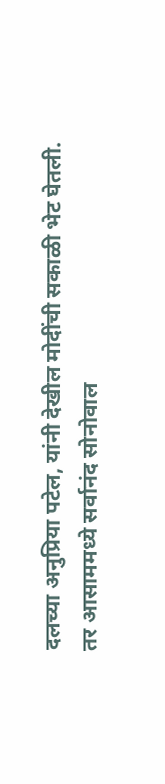दलच्या अनुप्रिया पटेल, यांनी देखील मोदींची सकाळी भेट घेतली.
तर आसाममध्ये सर्वानंद सोनोवाल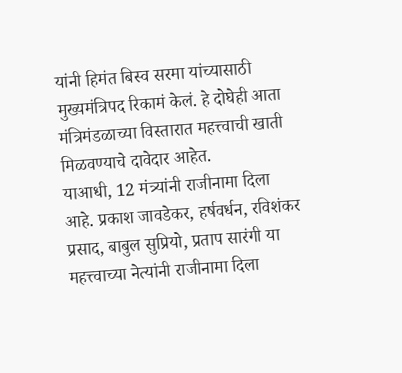यांनी हिमंत बिस्व सरमा यांच्यासाठी मुख्यमंत्रिपद रिकामं केलं. हे दोघेही आता मंत्रिमंडळाच्या विस्तारात महत्त्वाची खाती मिळवण्याचे दावेदार आहेत.
याआधी, 12 मंत्र्यांनी राजीनामा दिला आहे. प्रकाश जावडेकर, हर्षवर्धन, रविशंकर प्रसाद, बाबुल सुप्रियो, प्रताप सारंगी या महत्त्वाच्या नेत्यांनी राजीनामा दिला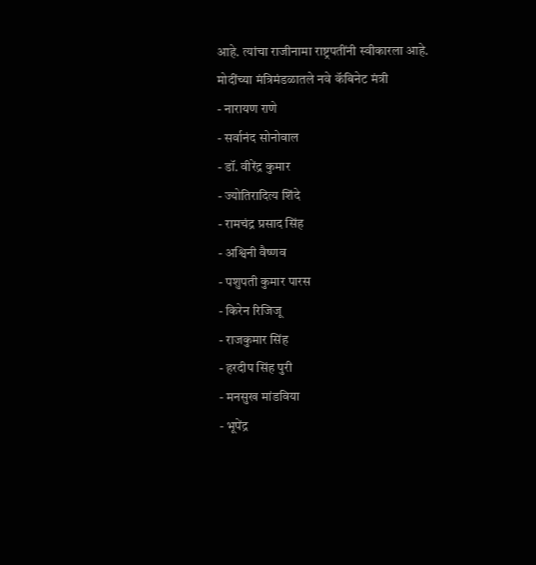आहे. त्यांचा राजीनामा राष्ट्रपतींनी स्वीकारला आहे.
मोदींच्या मंत्रिमंडळातले नवे कॅबिनेट मंत्री
- नारायण राणे
- सर्वानंद सोनोवाल
- डॉ. वीरेंद्र कुमार
- ज्योतिरादित्य शिंदे
- रामचंद्र प्रसाद सिंह
- अश्विनी वैष्णव
- पशुपती कुमार पारस
- किरेन रिजिजू
- राजकुमार सिंह
- हरदीप सिंह पुरी
- मनसुख मांडविया
- भूपेंद्र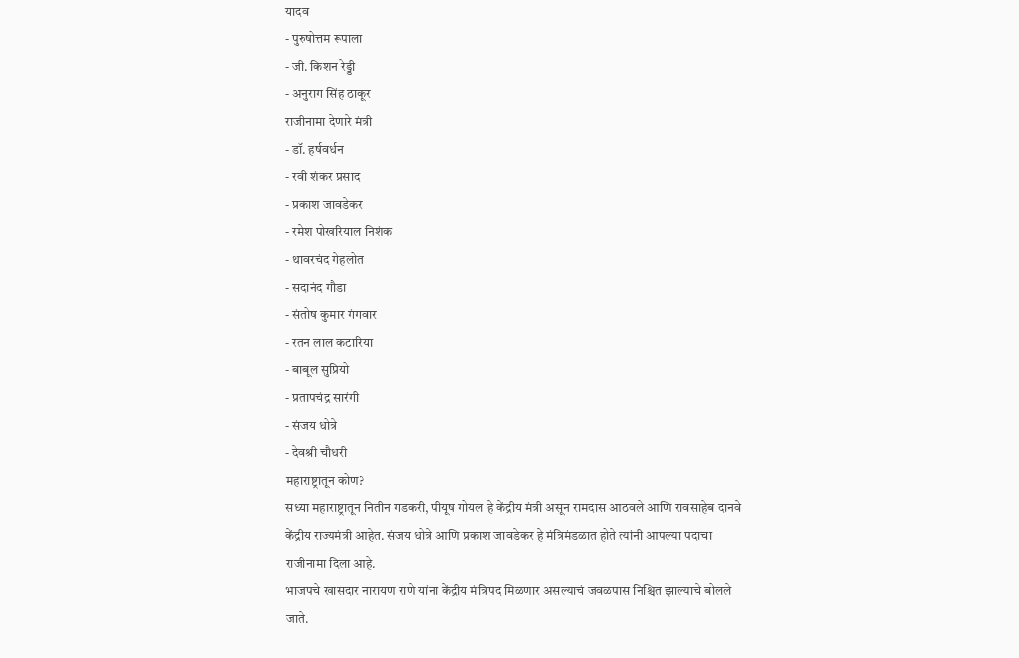यादव
- पुरुषोत्तम रूपाला
- जी. किशन रेड्डी
- अनुराग सिंह ठाकूर
राजीनामा देणारे मंत्री
- डॉ. हर्षवर्धन
- रवी शंकर प्रसाद
- प्रकाश जावडेकर
- रमेश पोखरियाल निशंक
- थावरचंद गेहलोत
- सदानंद गौडा
- संतोष कुमार गंगवार
- रतन लाल कटारिया
- बाबूल सुप्रियो
- प्रतापचंद्र सारंगी
- संजय धोत्रे
- देवश्री चौधरी
महाराष्ट्रातून कोण?
सध्या महाराष्ट्रातून नितीन गडकरी, पीयूष गोयल हे केंद्रीय मंत्री असून रामदास आठवले आणि रावसाहेब दानवे केंद्रीय राज्यमंत्री आहेत. संजय धोत्रे आणि प्रकाश जावडेकर हे मंत्रिमंडळात होते त्यांनी आपल्या पदाचा राजीनामा दिला आहे.
भाजपचे खासदार नारायण राणे यांना केंद्रीय मंत्रिपद मिळणार असल्याचं जवळपास निश्चित झाल्याचे बोलले जाते.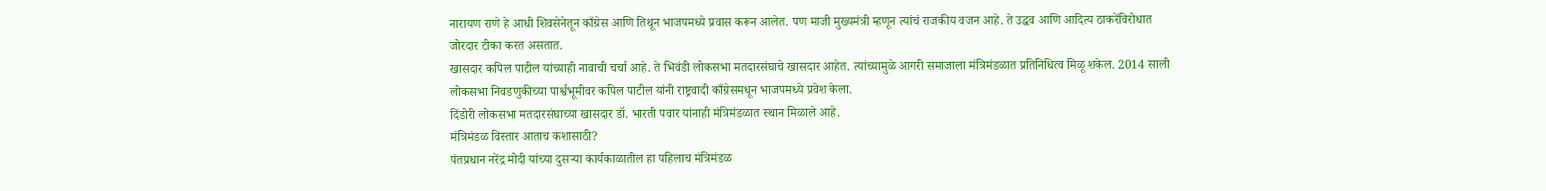नारायण राणे हे आधी शिवसेनेतून काँग्रेस आणि तिथून भाजपमध्ये प्रवास करून आलेत. पण माजी मुख्यमंत्री म्हणून त्यांचं राजकीय वजन आहे. ते उद्धव आणि आदित्य ठाकरेंविरोधात जोरदार टीका करत असतात.
खासदार कपिल पाटील यांच्याही नावाची चर्चा आहे. ते भिवंडी लोकसभा मतदारसंघाचे खासदार आहेत. त्यांच्यामुळे आगरी समाजाला मंत्रिमंडळात प्रतिनिधित्व मिळू शकेल. 2014 साली लोकसभा निवडणुकीच्या पार्श्वभूमीवर कपिल पाटील यांनी राष्ट्रवादी काँग्रेसमधून भाजपमध्ये प्रवेश केला.
दिंडोरी लोकसभा मतदारसंघाच्या खासदार डॉ. भारती पवार यांनाही मंत्रिमंडळात स्थान मिळाले आहे.
मंत्रिमंडळ विस्तार आताच कशासाठी?
पंतप्रधान नरेंद्र मोदी यांच्या दुसऱ्या कार्यकाळातील हा पहिलाच मंत्रिमंडळ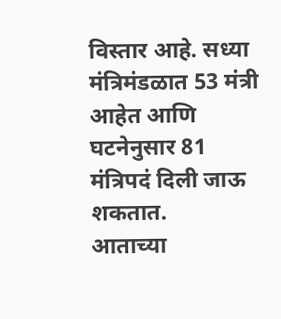विस्तार आहे. सध्या मंत्रिमंडळात 53 मंत्री आहेत आणि घटनेनुसार 81 मंत्रिपदं दिली जाऊ शकतात.
आताच्या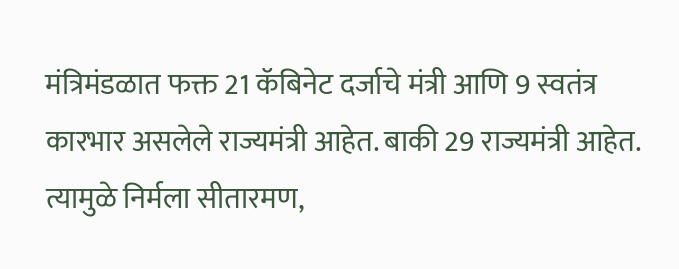मंत्रिमंडळात फक्त 21 कॅबिनेट दर्जाचे मंत्री आणि 9 स्वतंत्र कारभार असलेले राज्यमंत्री आहेत. बाकी 29 राज्यमंत्री आहेत. त्यामुळे निर्मला सीतारमण,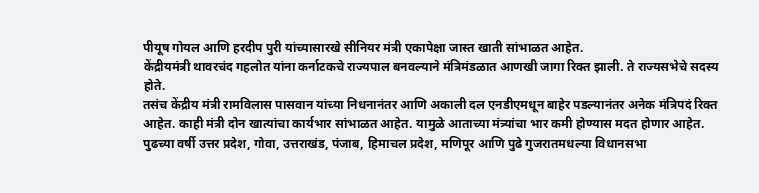पीयूष गोयल आणि हरदीप पुरी यांच्यासारखे सीनियर मंत्री एकापेक्षा जास्त खाती सांभाळत आहेत.
केंद्रीयमंत्री थावरचंद गहलोत यांना कर्नाटकचे राज्यपाल बनवल्याने मंत्रिमंडळात आणखी जागा रिक्त झाली. ते राज्यसभेचे सदस्य होते.
तसंच केंद्रीय मंत्री रामविलास पासवान यांच्या निधनानंतर आणि अकाली दल एनडीएमधून बाहेर पडल्यानंतर अनेक मंत्रिपदं रिक्त आहेत. काही मंत्री दोन खात्यांचा कार्यभार सांभाळत आहेत. यामुळे आताच्या मंत्र्यांचा भार कमी होण्यास मदत होणार आहेत.
पुढच्या वर्षी उत्तर प्रदेश, गोवा, उत्तराखंड, पंजाब, हिमाचल प्रदेश, मणिपूर आणि पुढे गुजरातमधल्या विधानसभा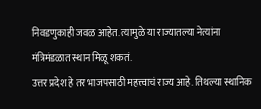निवडणुकाही जवळ आहेत. त्यामुळे या राज्यातल्या नेत्यांना मंत्रिमंडळात स्थान मिळू शकतं.
उत्तर प्रदेश हे तर भाजपसाठी महत्त्वाचं राज्य आहे. तिथल्या स्थानिक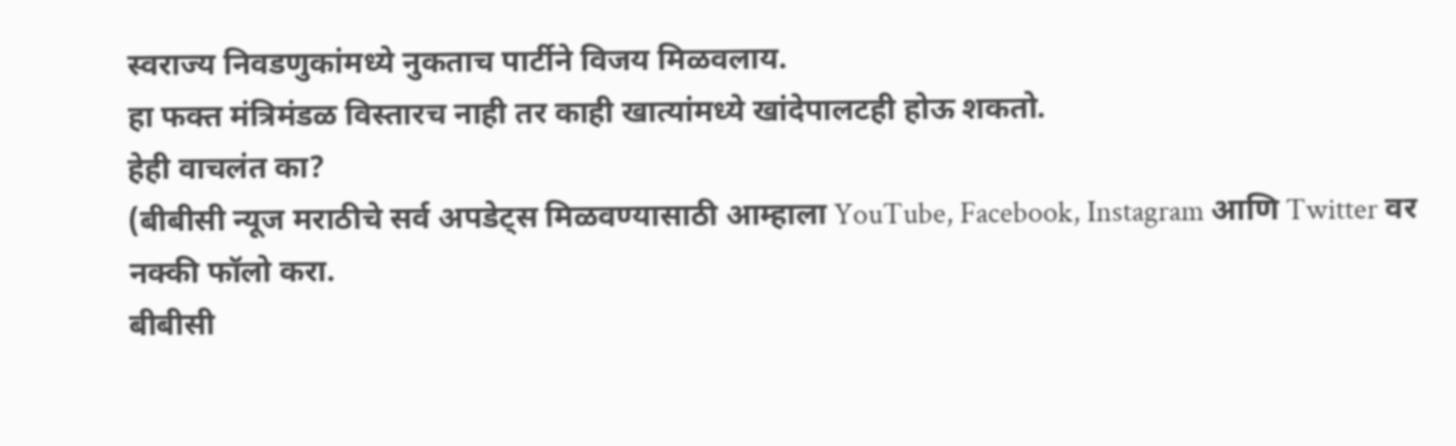स्वराज्य निवडणुकांमध्ये नुकताच पार्टीने विजय मिळवलाय.
हा फक्त मंत्रिमंडळ विस्तारच नाही तर काही खात्यांमध्ये खांदेपालटही होऊ शकतो.
हेही वाचलंत का?
(बीबीसी न्यूज मराठीचे सर्व अपडेट्स मिळवण्यासाठी आम्हाला YouTube, Facebook, Instagram आणि Twitter वर नक्की फॉलो करा.
बीबीसी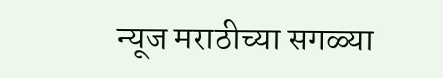न्यूज मराठीच्या सगळ्या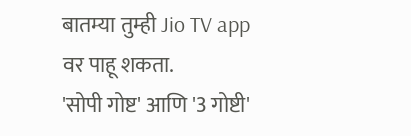बातम्या तुम्ही Jio TV app वर पाहू शकता.
'सोपी गोष्ट' आणि '3 गोष्टी'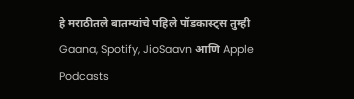हे मराठीतले बातम्यांचे पहिले पॉडकास्ट्स तुम्ही Gaana, Spotify, JioSaavn आणि Apple Podcasts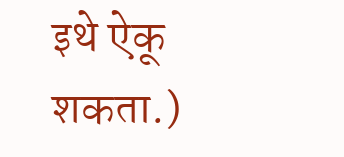इथे ऐकू शकता.)